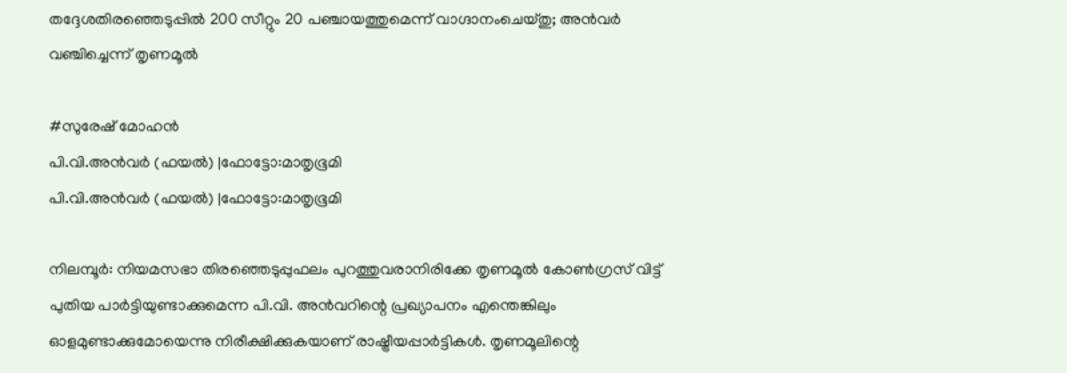തദ്ദേശതിരഞ്ഞെടുപ്പിൽ 200 സീറ്റും 20 പഞ്ചായത്തുമെന്ന് വാഗ്ദാനംചെയ്തു; അൻവർ വഞ്ചിച്ചെന്ന് തൃണമൂൽ

#സുരേഷ് മോഹന്‍
പി.വി.അന്‍വര്‍ (ഫയല്‍) |ഫോട്ടോ:മാതൃഭൂമി
പി.വി.അന്‍വര്‍ (ഫയല്‍) |ഫോട്ടോ:മാതൃഭൂമി

നിലമ്പൂർ: നിയമസഭാ തിരഞ്ഞെടുപ്പുഫലം പുറത്തുവരാനിരിക്കേ തൃണമൂൽ കോൺഗ്രസ് വിട്ട് പുതിയ പാർട്ടിയുണ്ടാക്കുമെന്ന പി.വി. അൻവറിന്റെ പ്രഖ്യാപനം എന്തെങ്കിലും ഓളമുണ്ടാക്കുമോയെന്നു നിരീക്ഷിക്കുകയാണ് രാഷ്ട്രീയപ്പാർട്ടികൾ. തൃണമൂലിന്റെ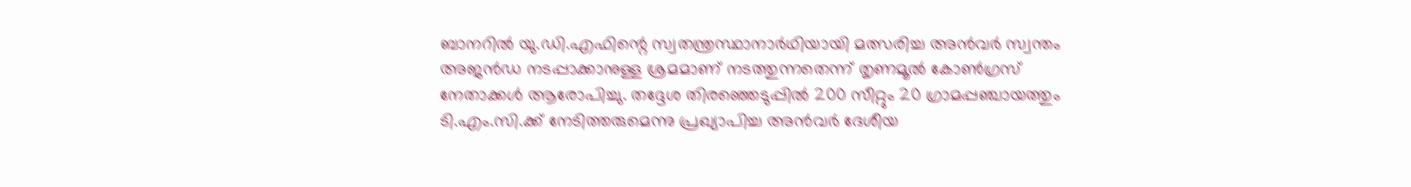ബാനറിൽ യു.ഡി.എഫിന്റെ സ്വതന്ത്രസ്ഥാനാർഥിയായി മത്സരിച്ച അൻവർ സ്വന്തം അജൻഡ നടപ്പാക്കാനുള്ള ശ്രമമാണ് നടത്തുന്നതെന്ന് തൃണമൂൽ കോൺഗ്രസ് നേതാക്കൾ ആരോപിച്ചു. തദ്ദേശ തിരഞ്ഞെടുപ്പിൽ 200 സീറ്റും 20 ഗ്രാമപ്പഞ്ചായത്തും ടി.എം.സി.ക്ക് നേടിത്തരുമെന്നു പ്രഖ്യാപിച്ച അൻവർ ദേശീയ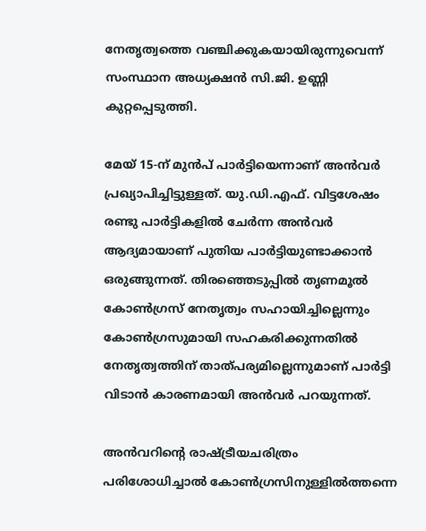നേതൃത്വത്തെ വഞ്ചിക്കുകയായിരുന്നുവെന്ന് സംസ്ഥാന അധ്യക്ഷൻ സി.ജി. ഉണ്ണി കുറ്റപ്പെടുത്തി.

മേയ് 15-ന് മുൻപ് പാർട്ടിയെന്നാണ് അൻവർ പ്രഖ്യാപിച്ചിട്ടുള്ളത്. യു.ഡി.എഫ്. വിട്ടശേഷം രണ്ടു പാർട്ടികളിൽ ചേർന്ന അൻവർ ആദ്യമായാണ് പുതിയ പാർട്ടിയുണ്ടാക്കാൻ ഒരുങ്ങുന്നത്. തിരഞ്ഞെടുപ്പിൽ തൃണമൂൽ കോൺഗ്രസ് നേതൃത്വം സഹായിച്ചില്ലെന്നും കോൺഗ്രസുമായി സഹകരിക്കുന്നതിൽ നേതൃത്വത്തിന് താത്പര്യമില്ലെന്നുമാണ് പാർട്ടി വിടാൻ കാരണമായി അൻവർ പറയുന്നത്.

അൻവറിന്റെ രാഷ്ട്രീയചരിത്രം പരിശോധിച്ചാൽ കോൺഗ്രസിനുള്ളിൽത്തന്നെ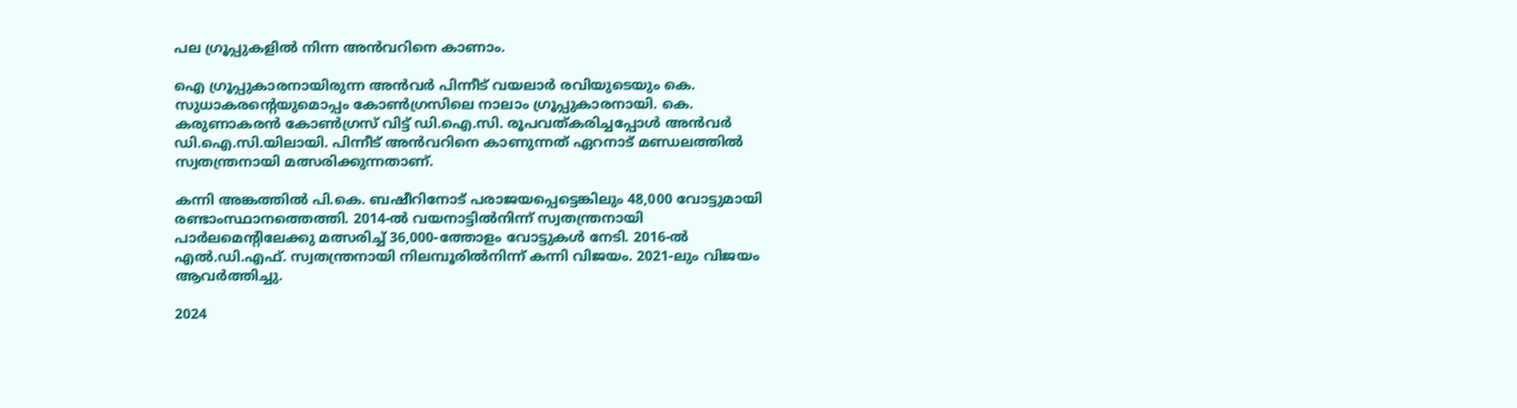പല ഗ്രൂപ്പുകളിൽ നിന്ന അൻവറിനെ കാണാം.

ഐ ഗ്രൂപ്പുകാരനായിരുന്ന അൻവർ പിന്നീട് വയലാർ രവിയുടെയും കെ. സുധാകരന്റെയുമൊപ്പം കോൺഗ്രസിലെ നാലാം ഗ്രൂപ്പുകാരനായി. കെ. കരുണാകരൻ കോൺഗ്രസ് വിട്ട് ഡി.ഐ.സി. രൂപവത്കരിച്ചപ്പോൾ അൻവർ ഡി.ഐ.സി.യിലായി. പിന്നീട് അൻവറിനെ കാണുന്നത് ഏറനാട് മണ്ഡലത്തിൽ സ്വതന്ത്രനായി മത്സരിക്കുന്നതാണ്.

കന്നി അങ്കത്തിൽ പി.കെ. ബഷീറിനോട് പരാജയപ്പെട്ടെങ്കിലും 48,000 വോട്ടുമായി രണ്ടാംസ്ഥാനത്തെത്തി. 2014-ൽ വയനാട്ടിൽനിന്ന് സ്വതന്ത്രനായി പാർലമെന്റിലേക്കു മത്സരിച്ച് 36,000-ത്തോളം വോട്ടുകൾ നേടി. 2016-ൽ എൽ.ഡി.എഫ്. സ്വതന്ത്രനായി നിലമ്പൂരിൽനിന്ന് കന്നി വിജയം. 2021-ലും വിജയം ആവർത്തിച്ചു.

2024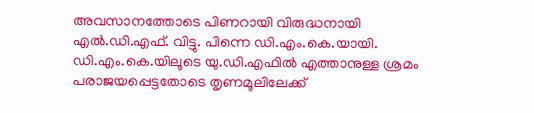അവസാനത്തോടെ പിണറായി വിരുദ്ധനായി എൽ.ഡി.എഫ്. വിട്ടു. പിന്നെ ഡി.എം.കെ.യായി. ഡി.എം.കെ.യിലൂടെ യു.ഡി.എഫിൽ എത്താനുള്ള ശ്രമം പരാജയപ്പെട്ടതോടെ തൃണമൂലിലേക്ക്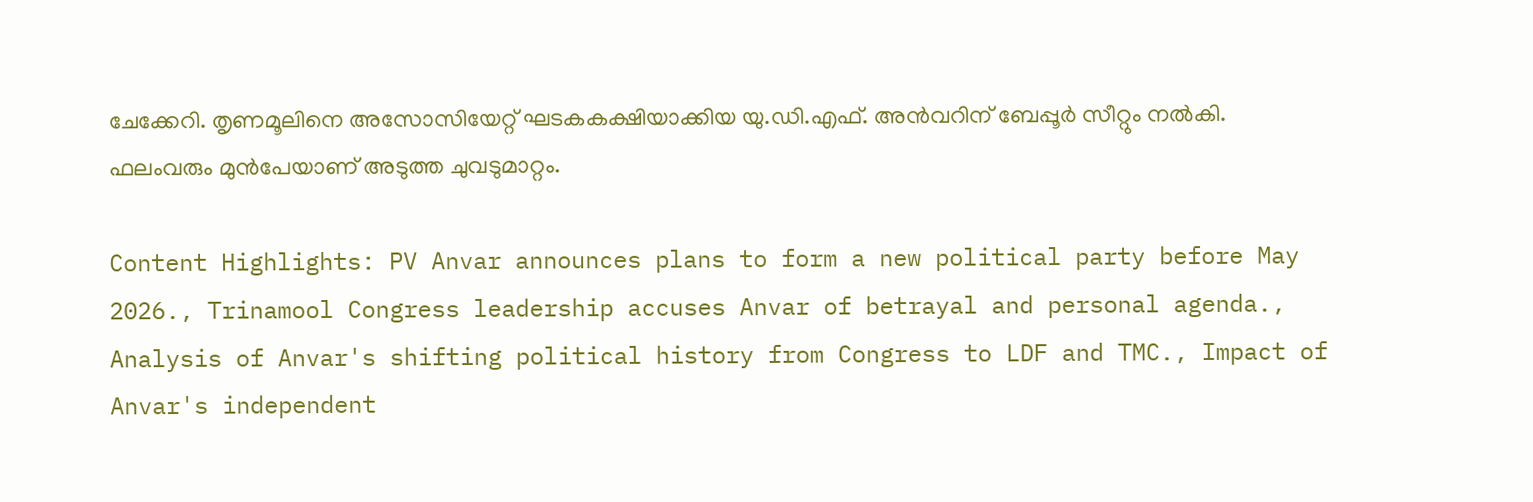ചേക്കേറി. തൃണമൂലിനെ അസോസിയേറ്റ് ഘടകകക്ഷിയാക്കിയ യു.ഡി.എഫ്. അൻവറിന് ബേപ്പൂർ സീറ്റും നൽകി. ഫലംവരും മുൻപേയാണ് അടുത്ത ചുവടുമാറ്റം.

Content Highlights: PV Anvar announces plans to form a new political party before May 2026., Trinamool Congress leadership accuses Anvar of betrayal and personal agenda., Analysis of Anvar's shifting political history from Congress to LDF and TMC., Impact of Anvar's independent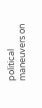political maneuvers on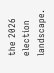the 2026 election landscape.